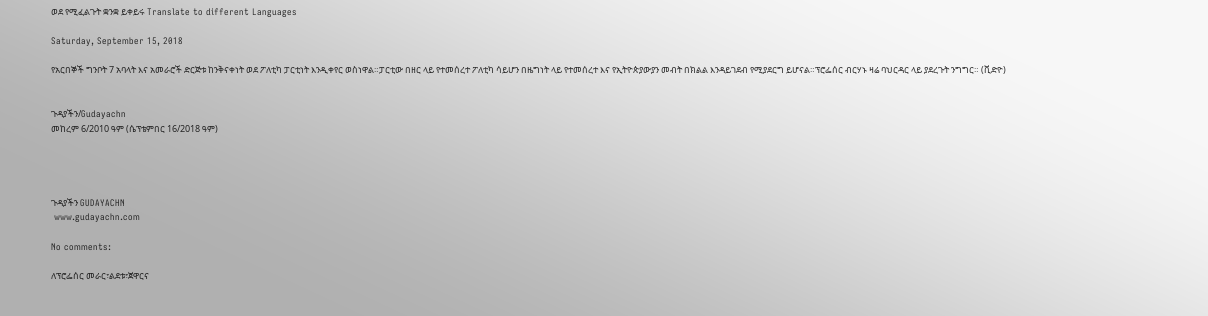ወደ የሚፈልጉት ቋንቋ ይቀይሩ Translate to different Languages

Saturday, September 15, 2018

የአርበኞች ግንቦት 7 አባላት እና አመራሮች ድርጅቱ ከንቅናቀነት ወደ ፖለቲካ ፓርቲነት እንዲቀየር ወስነዋል።ፓርቲው በዘር ላይ የተመሰረተ ፖለቲካ ሳይሆን በዜግነት ላይ የተመሰረተ እና የኢትዮጵያውያን መብት በክልል እንዳይገደብ የሚያደርግ ይሆናል።ፕሮፌሰር ብርሃኑ ዛሬ ባህርዳር ላይ ያደረጉት ንግግር። (ቪድዮ)


ጉዳያችን/Gudayachn
መከረም 6/2010 ዓም (ሴፕቴምበር 16/2018 ዓም)




ጉዳያችን GUDAYACHN
 www.gudayachn.com

No comments:

ለፕሮፌሰር መራር፣ልደቱ፣ጀዋርና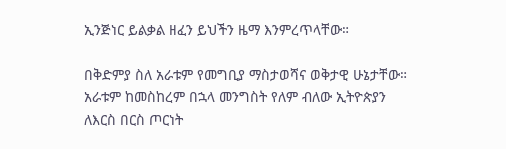ኢንጅነር ይልቃል ዘፈን ይህችን ዜማ እንምረጥላቸው።

በቅድምያ ስለ አራቱም የመግቢያ ማስታወሻና ወቅታዊ ሁኔታቸው። አራቱም ከመስከረም በኋላ መንግስት የለም ብለው ኢትዮጵያን ለእርስ በርስ ጦርነት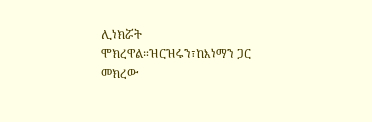ሊነክሯት ሞክረዋል።ዝርዝሩን፣ከእነማን ጋር መክረው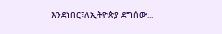እንደነበር፣ለኢትዮጵያ ደግሰው...